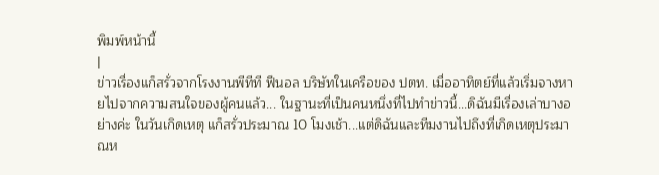พิมพ์หน้านี้
|
ข่าวเรื่องแก็สรั่วจากโรงงานพีทีที ฟีนอล บริษัทในเครือของ ปตท. เมื่ออาทิตย์ที่แล้วเริ่มจางหายไปจากความสนใจของผู้คนแล้ว... ในฐานะที่เป็นคนหนึ่งที่ไปทำข่าวนี้...ดิฉันมีเรื่องเล่าบางอย่างค่ะ ในวันเกิดเหตุ แก็สรั่วประมาณ 10 โมงเช้า...แต่ดิฉันและทีมงานไปถึงที่เกิดเหตุประมาณห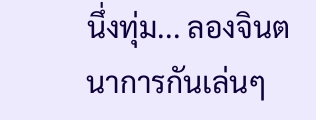นึ่งทุ่ม... ลองจินตนาการกันเล่นๆ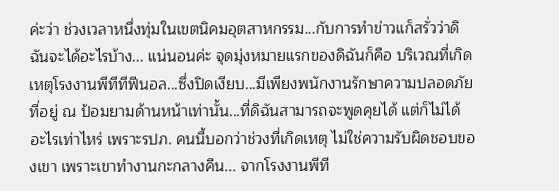ค่ะว่า ช่วงเวลาหนึ่งทุ่มในเขตนิคมอุตสาหกรรม...กับการทำข่าวแก็สรั่วว่าดิฉันจะได้อะไรบ้าง... แน่นอนค่ะ จุดมุ่งหมายแรกของดิฉันก็คือ บริเวณที่เกิดเหตุโรงงานพีทีทีฟีนอล...ซึ่งปิดเงียบ...มีเพียงพนักงานรักษาความปลอดภัยที่อยู่ ณ ป้อมยามด้านหน้าเท่านั้น...ที่ดิฉันสามารถจะพูดคุยได้ แต่ก็ไม่ได้อะไรเท่าไหร่ เพราะรปภ. คนนี้บอกว่าช่วงที่เกิดเหตุ ไม่ใช่ความรับผิดชอบของเขา เพราะเขาทำงานกะกลางคืน... จากโรงงานพีที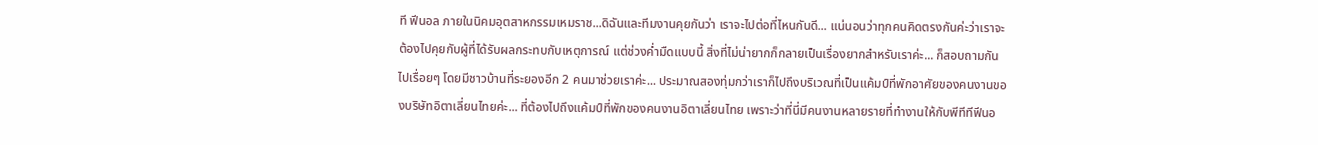ที ฟีนอล ภายในนิคมอุตสาหกรรมเหมราช...ดิฉันและทีมงานคุยกันว่า เราจะไปต่อที่ไหนกันดี... แน่นอนว่าทุกคนคิดตรงกันค่ะว่าเราจะต้องไปคุยกับผู้ที่ได้รับผลกระทบกับเหตุการณ์ แต่ช่วงค่ำมืดแบบนี้ สิ่งที่ไม่น่ายากก็กลายเป็นเรื่องยากสำหรับเราค่ะ... ก็สอบถามกันไปเรื่อยๆ โดยมีชาวบ้านที่ระยองอีก 2 คนมาช่วยเราค่ะ... ประมาณสองทุ่มกว่าเราก็ไปถึงบริเวณที่เป็นแค้มป์ที่พักอาศัยของคนงานของบริษัทอิตาเลี่ยนไทยค่ะ... ที่ต้องไปถึงแค้มป์ที่พักของคนงานอิตาเลี่ยนไทย เพราะว่าที่นี่มีคนงานหลายรายที่ทำงานให้กับพีทีทีฟีนอ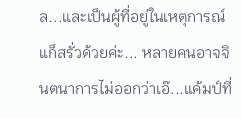ล...และเป็นผู้ที่อยู่ในเหตุการณ์แก็สรั่วด้วยค่ะ... หลายคนอาจจินตนาการไม่ออกว่าเอ๊...แค้มป์ที่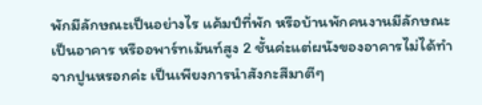พักมีลักษณะเป็นอย่างไร แค้มป์ที่พัก หรือบ้านพักคนงานมีลักษณะเป็นอาคาร หรืออพาร์ทเม้นท์สูง 2 ชั้นค่ะแต่ผนังของอาคารไม่ได้ทำจากปูนหรอกค่ะ เป็นเพียงการนำสังกะสีมาตีๆ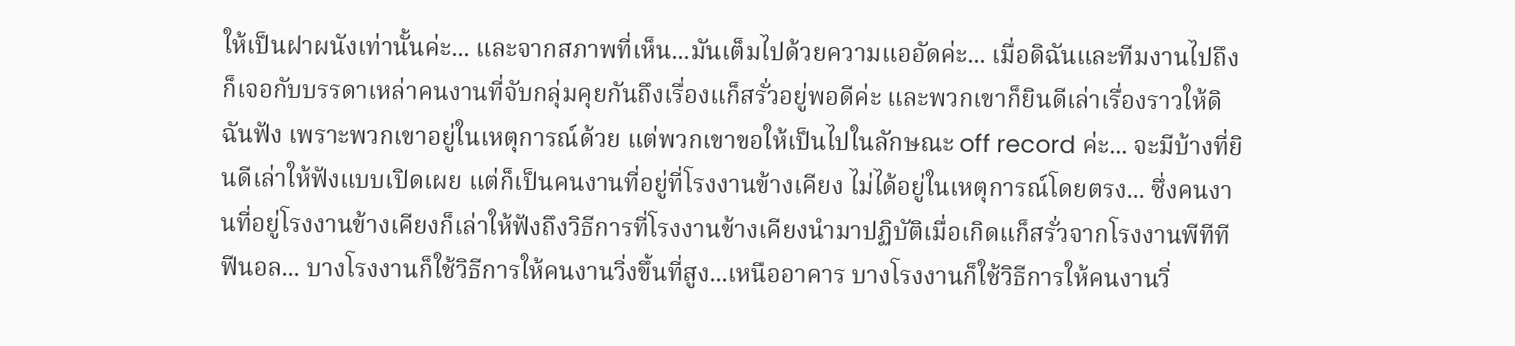ให้เป็นฝาผนังเท่านั้นค่ะ... และจากสภาพที่เห็น...มันเต็มไปด้วยความแออัดค่ะ... เมื่อดิฉันและทีมงานไปถึง ก็เจอกับบรรดาเหล่าคนงานที่จับกลุ่มคุยกันถึงเรื่องแก็สรั่วอยู่พอดีค่ะ และพวกเขาก็ยินดีเล่าเรื่องราวให้ดิฉันฟัง เพราะพวกเขาอยู่ในเหตุการณ์ด้วย แต่พวกเขาขอให้เป็นไปในลักษณะ off record ค่ะ... จะมีบ้างที่ยินดีเล่าให้ฟังแบบเปิดเผย แต่ก็เป็นคนงานที่อยู่ที่โรงงานข้างเคียง ไม่ได้อยู่ในเหตุการณ์โดยตรง... ซึ่งคนงานที่อยู่โรงงานข้างเคียงก็เล่าให้ฟังถึงวิธีการที่โรงงานข้างเคียงนำมาปฏิบัติเมื่อเกิดแก็สรั่วจากโรงงานพีทีที ฟีนอล... บางโรงงานก็ใช้วิธีการให้คนงานวิ่งขึ้นที่สูง...เหนืออาคาร บางโรงงานก็ใช้วิธีการให้คนงานวิ่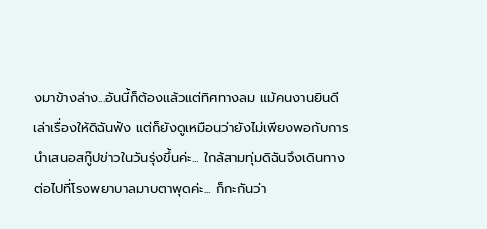งมาข้างล่าง...อันนี้ก็ต้องแล้วแต่ทิศทางลม แม้คนงานยินดีเล่าเรื่องให้ดิฉันฟัง แต่ก็ยังดูเหมือนว่ายังไม่เพียงพอกับการนำเสนอสกู๊ปข่าวในวันรุ่งขึ้นค่ะ... ใกล้สามทุ่มดิฉันจึงเดินทางต่อไปที่โรงพยาบาลมาบตาพุดค่ะ... ก็กะกันว่า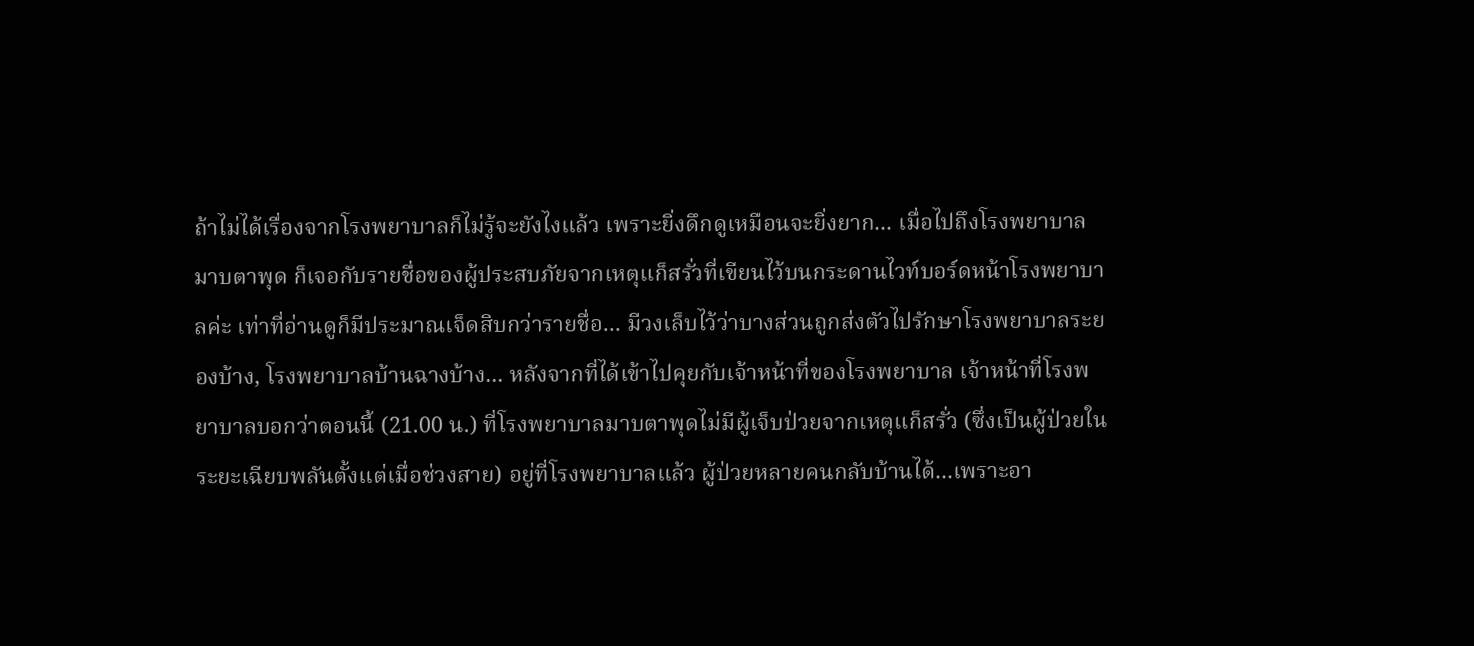ถ้าไม่ได้เรื่องจากโรงพยาบาลก็ไม่รู้จะยังไงแล้ว เพราะยิ่งดึกดูเหมือนจะยิ่งยาก... เมื่อไปถึงโรงพยาบาลมาบตาพุด ก็เจอกับรายชื่อของผู้ประสบภัยจากเหตุแก็สรั่วที่เขียนไว้บนกระดานไวท์บอร์ดหน้าโรงพยาบาลค่ะ เท่าที่อ่านดูก็มีประมาณเจ็ดสิบกว่ารายชื่อ... มีวงเล็บไว้ว่าบางส่วนถูกส่งตัวไปรักษาโรงพยาบาลระยองบ้าง, โรงพยาบาลบ้านฉางบ้าง... หลังจากที่ได้เข้าไปคุยกับเจ้าหน้าที่ของโรงพยาบาล เจ้าหน้าที่โรงพยาบาลบอกว่าตอนนี้ (21.00 น.) ที่โรงพยาบาลมาบตาพุดไม่มีผู้เจ็บป่วยจากเหตุแก็สรั่ว (ซึ่งเป็นผู้ป่วยในระยะเฉียบพลันตั้งแต่เมื่อช่วงสาย) อยู่ที่โรงพยาบาลแล้ว ผู้ป่วยหลายคนกลับบ้านได้...เพราะอา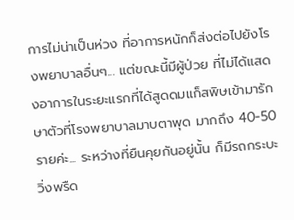การไม่น่าเป็นห่วง ที่อาการหนักก็ส่งต่อไปยังโรงพยาบาลอื่นๆ... แต่ขณะนี้มีผู้ป่วย ที่ไม่ได้แสดงอาการในระยะแรกที่ได้สูดดมแก็สพิษเข้ามารักษาตัวที่โรงพยาบาลมาบตาพุด มากถึง 40-50 รายค่ะ... ระหว่างที่ยืนคุยกันอยู่นั้น ก็มีรถกระบะวิ่งพรืด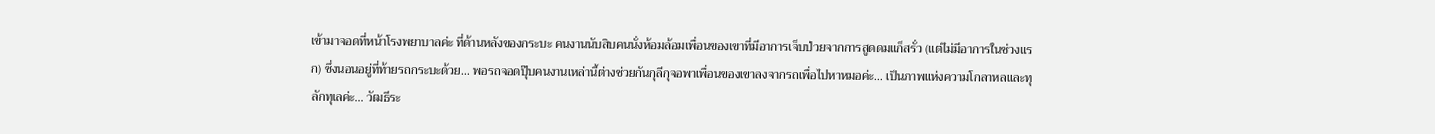เข้ามาจอดที่หน้าโรงพยาบาลค่ะ ที่ด้านหลังของกระบะ คนงานนับสิบคนนั่งห้อมล้อมเพื่อนของเขาที่มีอาการเจ็บป่วยจากการสูดดมแก็สรั่ว (แต่ไม่มีอาการในช่วงแรก) ซึ่งนอนอยู่ที่ท้ายรถกระบะด้วย... พอรถจอดปุ๊บคนงานเหล่านี้ต่างช่วยกันกุลีกุจอพาเพื่อนของเขาลงจากรถเพื่อไปหาหมอค่ะ... เป็นภาพแห่งความโกลาหลและทุลักทุเลค่ะ... วัฒธีระ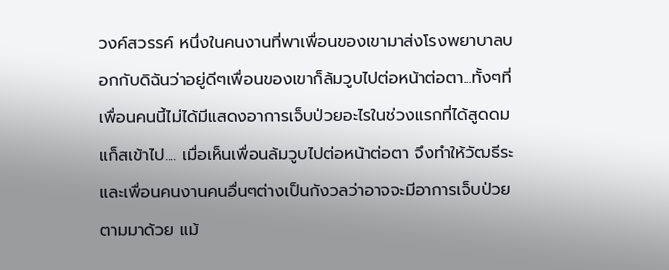วงค์สวรรค์ หนึ่งในคนงานที่พาเพื่อนของเขามาส่งโรงพยาบาลบอกกับดิฉันว่าอยู่ดีๆเพื่อนของเขาก็ล้มวูบไปต่อหน้าต่อตา...ทั้งๆที่เพื่อนคนนี้ไม่ได้มีแสดงอาการเจ็บป่วยอะไรในช่วงแรกที่ได้สูดดมแก็สเข้าไป.... เมื่อเห็นเพื่อนล้มวูบไปต่อหน้าต่อตา จึงทำให้วัฒธีระ และเพื่อนคนงานคนอื่นๆต่างเป็นกังวลว่าอาจจะมีอาการเจ็บป่วยตามมาด้วย แม้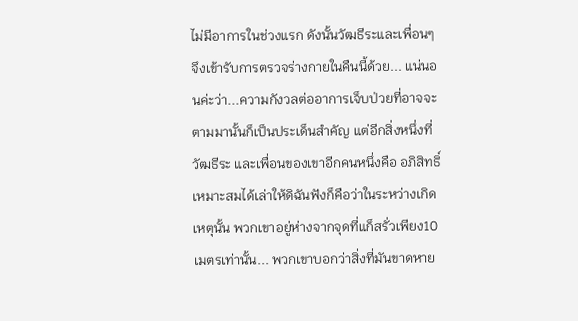ไม่มีอาการในช่วงแรก ดังนั้นวัฒธีระและเพื่อนๆจึงเข้ารับการตรวจร่างกายในคืนนี้ด้วย... แน่นอนค่ะว่า...ความกังวลต่ออาการเจ็บป่วยที่อาจจะตามมานั้นก็เป็นประเด็นสำคัญ แต่อีกสิ่งหนึ่งที่วัฒธีระ และเพื่อนของเขาอีกคนหนึ่งคือ อภิสิทธิ์ เหมาะสมได้เล่าให้ดิฉันฟังก็คือว่าในระหว่างเกิดเหตุนั้น พวกเขาอยู่ห่างจากจุดที่แก็สรั่วเพียง10 เมตรเท่านั้น... พวกเขาบอกว่าสิ่งที่มันขาดหาย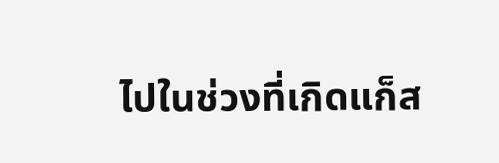ไปในช่วงที่เกิดแก็ส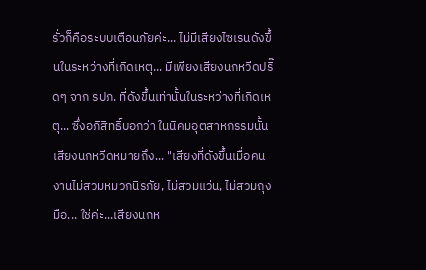รั่วก็คือระบบเตือนภัยค่ะ... ไม่มีเสียงไซเรนดังขึ้นในระหว่างที่เกิดเหตุ... มีเพียงเสียงนกหวีดปริ๊ดๆ จาก รปภ. ที่ดังขึ้นเท่านั้นในระหว่างที่เกิดเหตุ... ซึ่งอภิสิทธิ์บอกว่า ในนิคมอุตสาหกรรมนั้น เสียงนกหวีดหมายถึง... "เสียงที่ดังขึ้นเมื่อคนงานไม่สวมหมวกนิรภัย, ไม่สวมแว่น, ไม่สวมถุงมือ... ใช่ค่ะ...เสียงนกห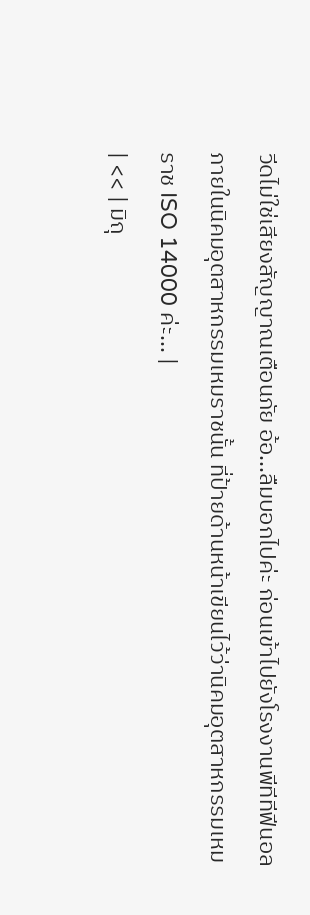วีดไม่ใช่เสียงสัญญาณเตือนภัย อ้อ...ลืมบอกไปค่ะ ก่อนเข้าไปยังโรงงานพีทีทีฟีนอล ภายในนิคมอุตสาหกรรมเหมราชนั้น ที่ป้ายด้านหน้าเขียนไว้ว่านิคมอุตสาหกรรมเหมราช ISO 14000 ค่ะ... |
| << | มิถุ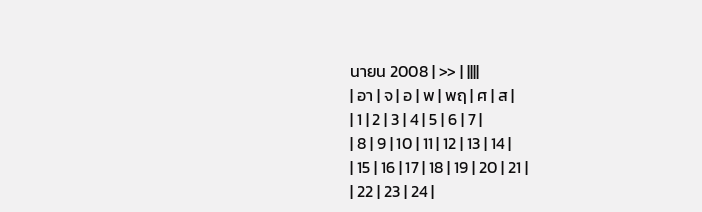นายน 2008 | >> | ||||
| อา | จ | อ | พ | พฤ | ศ | ส |
| 1 | 2 | 3 | 4 | 5 | 6 | 7 |
| 8 | 9 | 10 | 11 | 12 | 13 | 14 |
| 15 | 16 | 17 | 18 | 19 | 20 | 21 |
| 22 | 23 | 24 |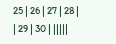25 | 26 | 27 | 28 |
| 29 | 30 | |||||